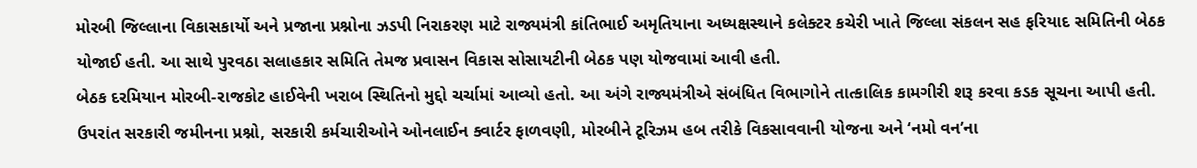મોરબી જિલ્લાના વિકાસકાર્યો અને પ્રજાના પ્રશ્નોના ઝડપી નિરાકરણ માટે રાજ્યમંત્રી કાંતિભાઈ અમૃતિયાના અધ્યક્ષસ્થાને કલેક્ટર કચેરી ખાતે જિલ્લા સંકલન સહ ફરિયાદ સમિતિની બેઠક યોજાઈ હતી. આ સાથે પુરવઠા સલાહકાર સમિતિ તેમજ પ્રવાસન વિકાસ સોસાયટીની બેઠક પણ યોજવામાં આવી હતી.
બેઠક દરમિયાન મોરબી-રાજકોટ હાઈવેની ખરાબ સ્થિતિનો મુદ્દો ચર્ચામાં આવ્યો હતો. આ અંગે રાજ્યમંત્રીએ સંબંધિત વિભાગોને તાત્કાલિક કામગીરી શરૂ કરવા કડક સૂચના આપી હતી. ઉપરાંત સરકારી જમીનના પ્રશ્નો, સરકારી કર્મચારીઓને ઓનલાઈન ક્વાર્ટર ફાળવણી, મોરબીને ટૂરિઝમ હબ તરીકે વિકસાવવાની યોજના અને ‘નમો વન’ના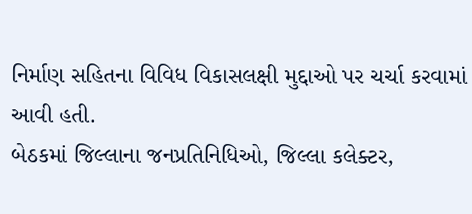નિર્માણ સહિતના વિવિધ વિકાસલક્ષી મુદ્દાઓ પર ચર્ચા કરવામાં આવી હતી.
બેઠકમાં જિલ્લાના જનપ્રતિનિધિઓ, જિલ્લા કલેક્ટર,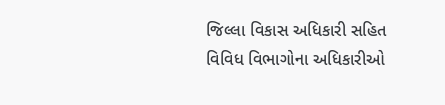જિલ્લા વિકાસ અધિકારી સહિત વિવિધ વિભાગોના અધિકારીઓ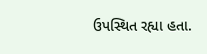ઉપસ્થિત રહ્યા હતા.